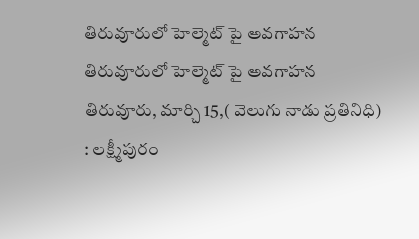తిరువూరులో హెల్మెట్ పై అవగాహన
తిరువూరులో హెల్మెట్ పై అవగాహన
తిరువూరు, మార్చి 15,( వెలుగు నాడు ప్రతినిధి) : లక్ష్మీపురం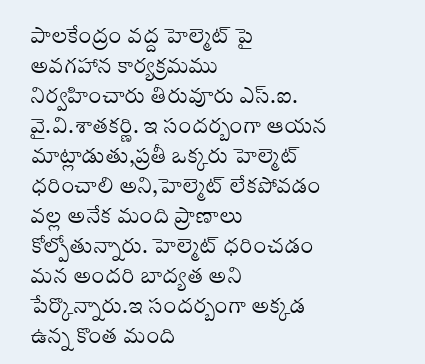పాలకేంద్రం వద్ద హెల్మెట్ పై అవగహాన కార్యక్రమము నిర్వహించారు తిరువూరు ఎస్.ఐ. వై.వి.శాతకర్ణి. ఇ సందర్బంగా ఆయన మాట్లాడుతు,ప్రతీ ఒక్కరు హెల్మెట్ ధరించాలి అని,హెల్మెట్ లేకపోవడం వల్ల అనేక మంది ప్రాణాలు కోల్పోతున్నారు. హెల్మెట్ ధరించడం మన అందరి బాద్యత అని పేర్కొన్నారు.ఇ సందర్బంగా అక్కడ ఉన్న కొంత మంది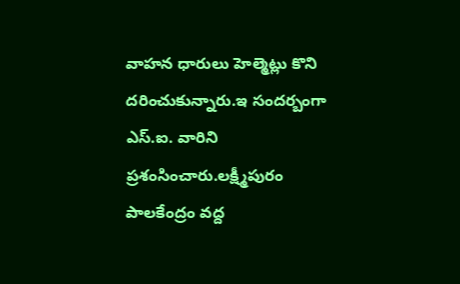వాహన ధారులు హెల్మెట్లు కొని దరించుకున్నారు.ఇ సందర్బంగా ఎస్.ఐ. వారిని ప్రశంసించారు.లక్ష్మీపురం పాలకేంద్రం వద్ద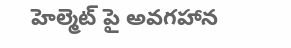హెల్మెట్ పై అవగహాన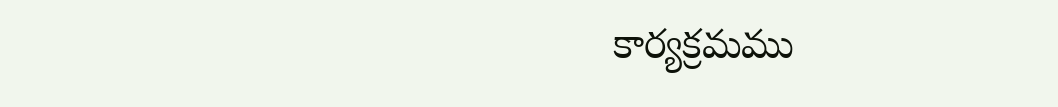కార్యక్రమము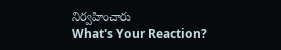నిర్వహించారు
What's Your Reaction?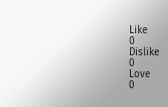Like
0
Dislike
0
Love
0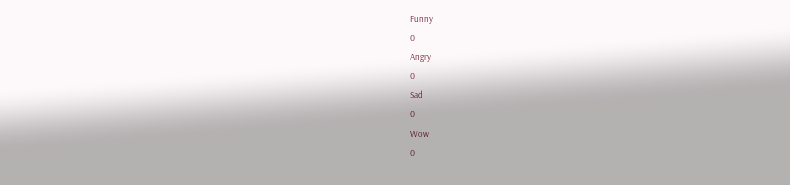Funny
0
Angry
0
Sad
0
Wow
0